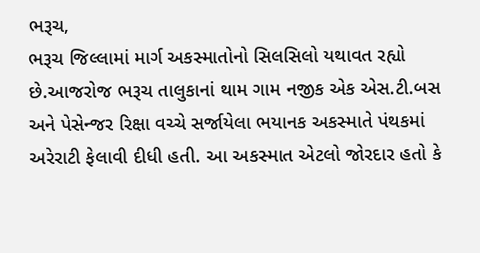ભરૂચ,
ભરૂચ જિલ્લામાં માર્ગ અકસ્માતોનો સિલસિલો યથાવત રહ્યો છે.આજરોજ ભરૂચ તાલુકાનાં થામ ગામ નજીક એક એસ.ટી.બસ અને પેસેન્જર રિક્ષા વચ્ચે સર્જાયેલા ભયાનક અકસ્માતે પંથકમાં અરેરાટી ફેલાવી દીધી હતી. આ અકસ્માત એટલો જોરદાર હતો કે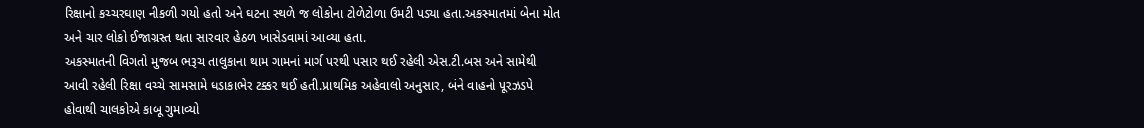રિક્ષાનો કચ્ચરઘાણ નીકળી ગયો હતો અને ઘટના સ્થળે જ લોકોના ટોળેટોળા ઉમટી પડ્યા હતા.અકસ્માતમાં બેના મોત અને ચાર લોકો ઈજાગ્રસ્ત થતા સારવાર હેઠળ ખાસેડવામાં આવ્યા હતા.
અકસ્માતની વિગતો મુજબ ભરૂચ તાલુકાના થામ ગામનાં માર્ગ પરથી પસાર થઈ રહેલી એસ.ટી.બસ અને સામેથી આવી રહેલી રિક્ષા વચ્ચે સામસામે ધડાકાભેર ટક્કર થઈ હતી.પ્રાથમિક અહેવાલો અનુસાર, બંને વાહનો પૂરઝડપે હોવાથી ચાલકોએ કાબૂ ગુમાવ્યો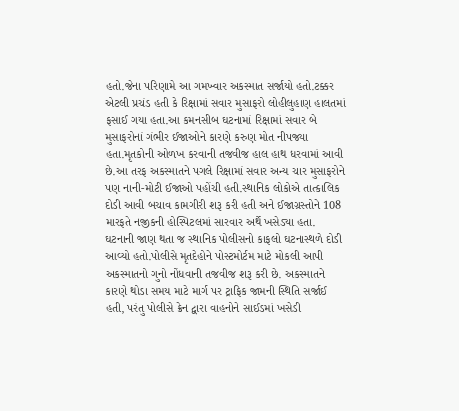હતો.જેના પરિણામે આ ગમખ્વાર અકસ્માત સર્જાયો હતો.ટક્કર એટલી પ્રચંડ હતી કે રિક્ષામાં સવાર મુસાફરો લોહીલુહાણ હાલતમાં ફસાઈ ગયા હતા.આ કમનસીબ ઘટનામાં રિક્ષામાં સવાર બે મુસાફરોનાં ગંભીર ઈજાઓને કારણે કરુણ મોત નીપજ્યા હતા.મૃતકોની ઓળખ કરવાની તજવીજ હાલ હાથ ધરવામાં આવી છે.આ તરફ અકસ્માતને પગલે રિક્ષામાં સવાર અન્ય ચાર મુસાફરોને પણ નાની-મોટી ઈજાઓ પહોંચી હતી.સ્થાનિક લોકોએ તાત્કાલિક દોડી આવી બચાવ કામગીરી શરૂ કરી હતી અને ઈજાગ્રસ્તોને 108 મારફતે નજીકની હોસ્પિટલમાં સારવાર અર્થે ખસેડ્યા હતા.
ઘટનાની જાણ થતા જ સ્થાનિક પોલીસનો કાફલો ઘટનાસ્થળે દોડી આવ્યો હતો.પોલીસે મૃતદેહોને પોસ્ટમોર્ટમ માટે મોકલી આપી અકસ્માતનો ગુનો નોંધવાની તજવીજ શરૂ કરી છે. અકસ્માતને કારણે થોડા સમય માટે માર્ગ પર ટ્રાફિક જામની સ્થિતિ સર્જાઈ હતી, પરંતુ પોલીસે ક્રેન દ્વારા વાહનોને સાઈડમાં ખસેડી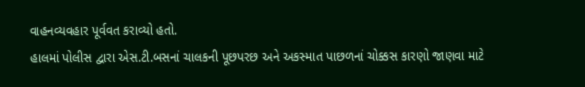વાહનવ્યવહાર પૂર્વવત કરાવ્યો હતો.
હાલમાં પોલીસ દ્વારા એસ.ટી.બસનાં ચાલકની પૂછપરછ અને અકસ્માત પાછળનાં ચોક્કસ કારણો જાણવા માટે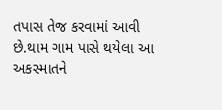તપાસ તેજ કરવામાં આવી છે.થામ ગામ પાસે થયેલા આ અકસ્માતને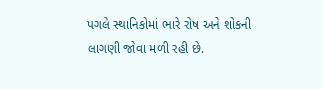પગલે સ્થાનિકોમાં ભારે રોષ અને શોકની લાગણી જોવા મળી રહી છે.